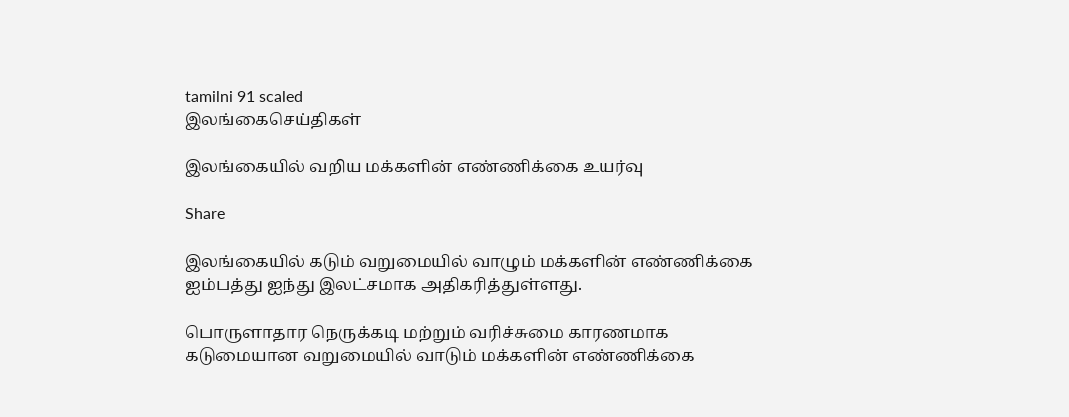tamilni 91 scaled
இலங்கைசெய்திகள்

இலங்கையில் வறிய மக்களின் எண்ணிக்கை உயர்வு

Share

இலங்கையில் கடும் வறுமையில் வாழும் மக்களின் எண்ணிக்கை ஐம்பத்து ஐந்து இலட்சமாக அதிகரித்துள்ளது.

பொருளாதார நெருக்கடி மற்றும் வரிச்சுமை காரணமாக கடுமையான வறுமையில் வாடும் மக்களின் எண்ணிக்கை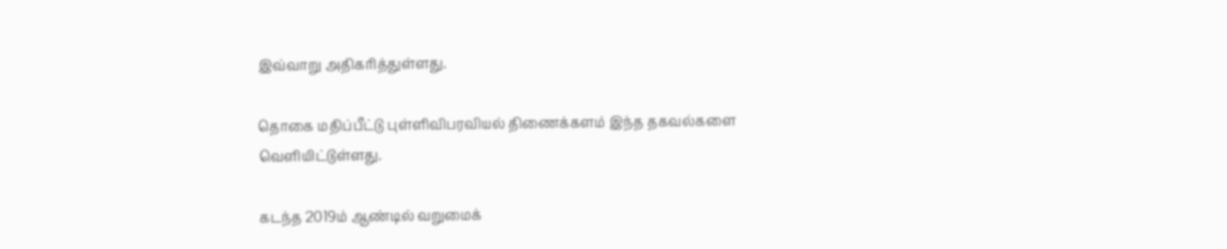இவ்வாறு அதிகரித்துள்ளது.

தொகை மதிப்பீட்டு புள்ளிவிபரவியல் திணைக்களம் இந்த தகவல்களை வெளியிட்டுள்ளது.

கடந்த 2019ம் ஆண்டில் வறுமைக்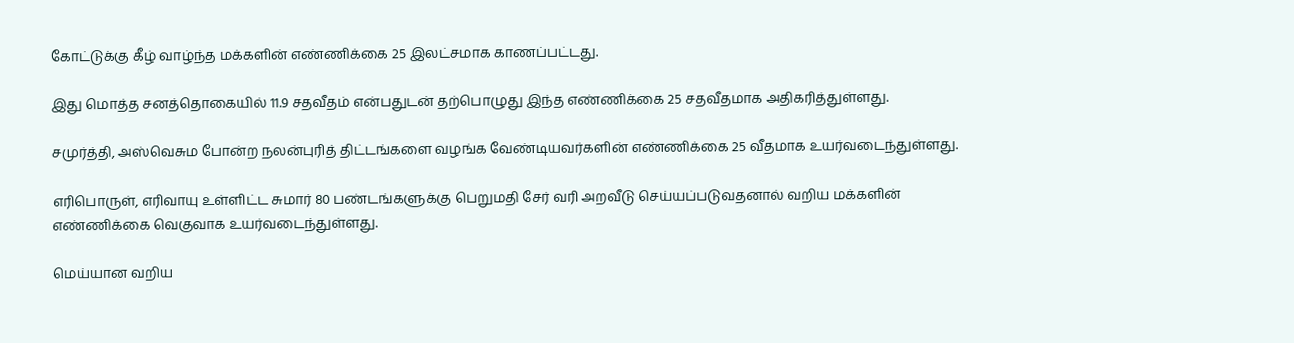கோட்டுக்கு கீழ் வாழ்ந்த மக்களின் எண்ணிக்கை 25 இலட்சமாக காணப்பட்டது.

இது மொத்த சனத்தொகையில் 11.9 சதவீதம் என்பதுடன் தற்பொழுது இந்த எண்ணிக்கை 25 சதவீதமாக அதிகரித்துள்ளது.

சமுர்த்தி, அஸ்வெசும போன்ற நலன்புரித் திட்டங்களை வழங்க வேண்டியவர்களின் எண்ணிக்கை 25 வீதமாக உயர்வடைந்துள்ளது.

எரிபொருள், எரிவாயு உள்ளிட்ட சுமார் 80 பண்டங்களுக்கு பெறுமதி சேர் வரி அறவீடு செய்யப்படுவதனால் வறிய மக்களின் எண்ணிக்கை வெகுவாக உயர்வடைந்துள்ளது.

மெய்யான வறிய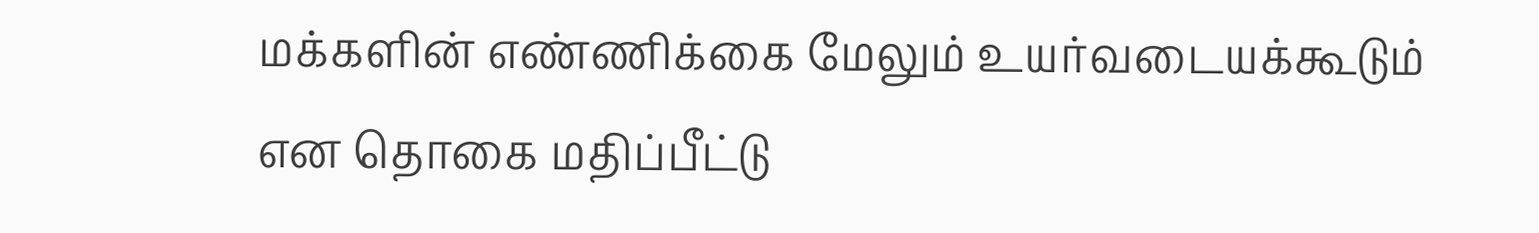மக்களின் எண்ணிக்கை மேலும் உயர்வடையக்கூடும் என தொகை மதிப்பீட்டு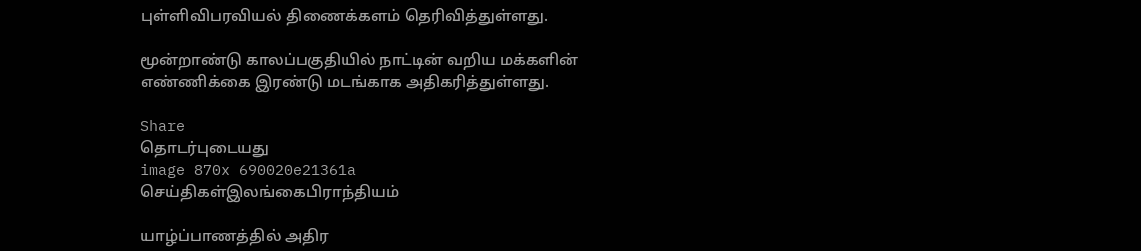புள்ளிவிபரவியல் திணைக்களம் தெரிவித்துள்ளது.

மூன்றாண்டு காலப்பகுதியில் நாட்டின் வறிய மக்களின் எண்ணிக்கை இரண்டு மடங்காக அதிகரித்துள்ளது.

Share
தொடர்புடையது
image 870x 690020e21361a
செய்திகள்இலங்கைபிராந்தியம்

யாழ்ப்பாணத்தில் அதிர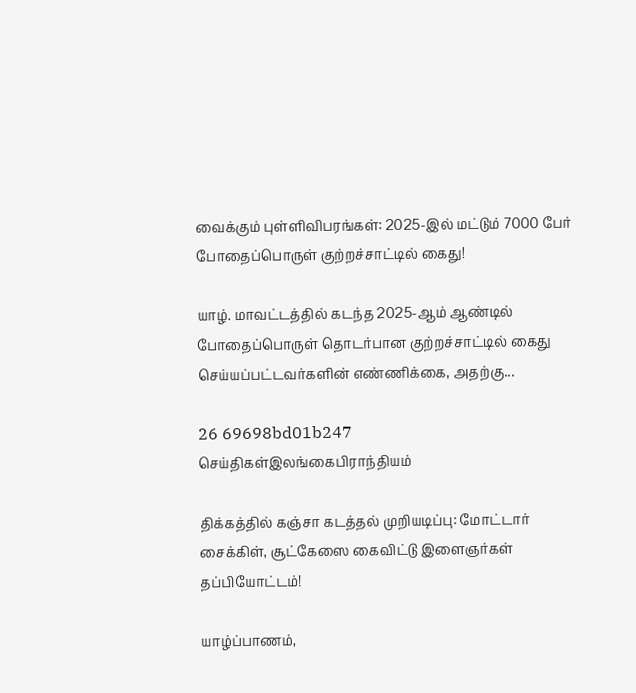வைக்கும் புள்ளிவிபரங்கள்: 2025-இல் மட்டும் 7000 பேர் போதைப்பொருள் குற்றச்சாட்டில் கைது!

யாழ். மாவட்டத்தில் கடந்த 2025-ஆம் ஆண்டில் போதைப்பொருள் தொடர்பான குற்றச்சாட்டில் கைது செய்யப்பட்டவர்களின் எண்ணிக்கை, அதற்கு...

26 69698bd01b247
செய்திகள்இலங்கைபிராந்தியம்

திக்கத்தில் கஞ்சா கடத்தல் முறியடிப்பு: மோட்டார் சைக்கிள், சூட்கேஸை கைவிட்டு இளைஞர்கள் தப்பியோட்டம்!

யாழ்ப்பாணம்,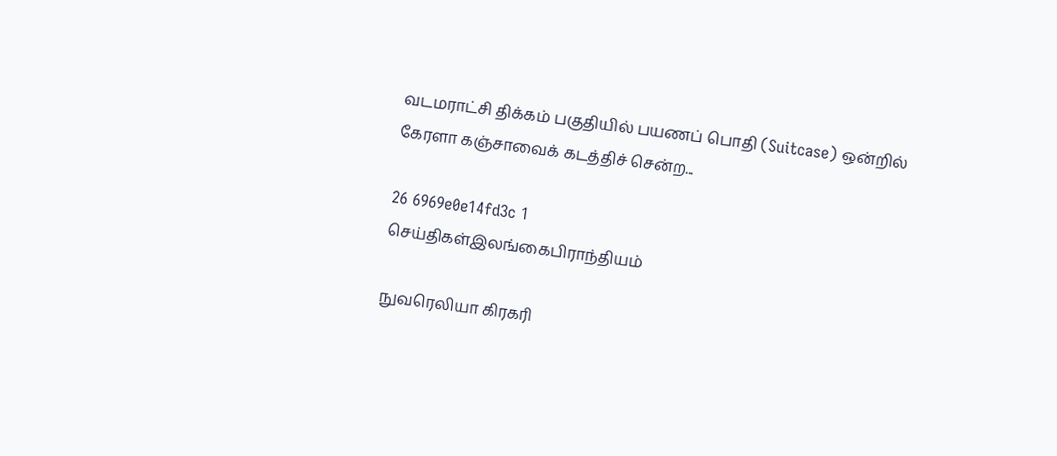வடமராட்சி திக்கம் பகுதியில் பயணப் பொதி (Suitcase) ஒன்றில் கேரளா கஞ்சாவைக் கடத்திச் சென்ற...

26 6969e0e14fd3c 1
செய்திகள்இலங்கைபிராந்தியம்

நுவரெலியா கிரகரி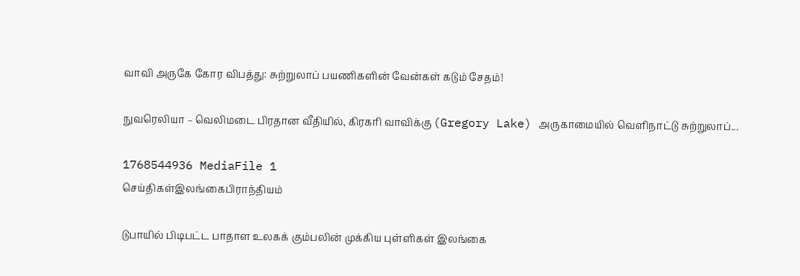வாவி அருகே கோர விபத்து: சுற்றுலாப் பயணிகளின் வேன்கள் கடும் சேதம்!

நுவரெலியா – வெலிமடை பிரதான வீதியில், கிரகரி வாவிக்கு (Gregory Lake) அருகாமையில் வெளிநாட்டு சுற்றுலாப்...

1768544936 MediaFile 1
செய்திகள்இலங்கைபிராந்தியம்

டுபாயில் பிடிபட்ட பாதாள உலகக் கும்பலின் முக்கிய புள்ளிகள் இலங்கை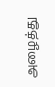அழைத்து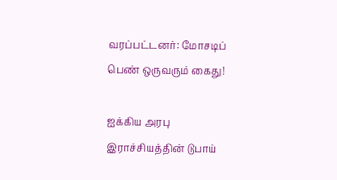வரப்பட்டனர்: மோசடிப் பெண் ஒருவரும் கைது!

ஐக்கிய அரபு இராச்சியத்தின் டுபாய்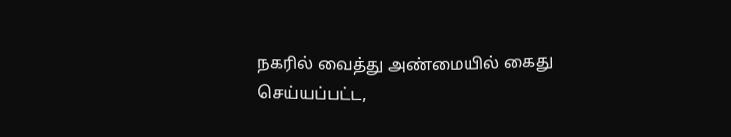நகரில் வைத்து அண்மையில் கைது செய்யப்பட்ட,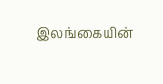இலங்கையின்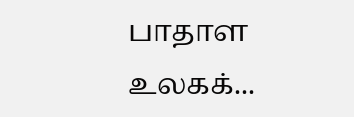பாதாள உலகக்...